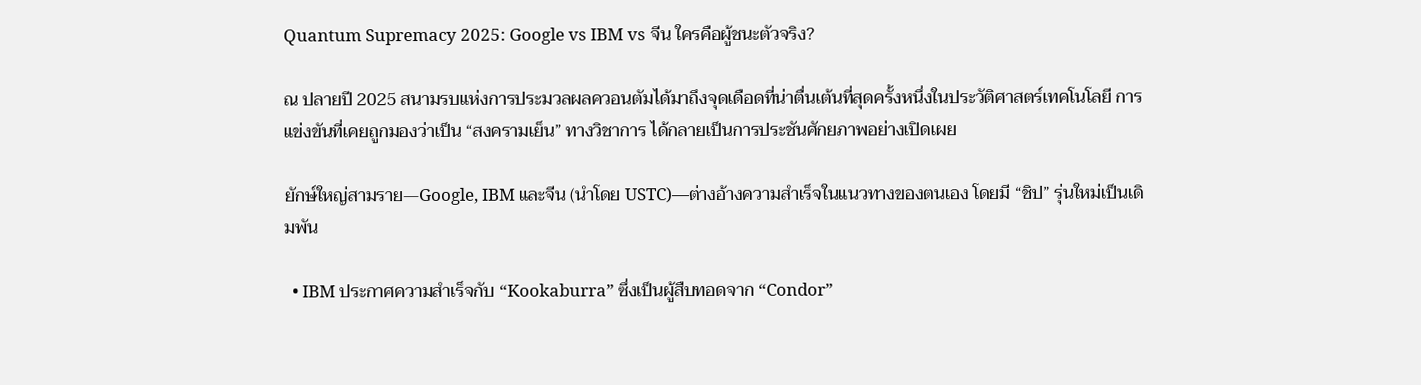Quantum Supremacy 2025: Google vs IBM vs จีน ใครคือผู้ชนะตัวจริง?

ณ ปลายปี 2025 สนามรบแห่งการประมวลผลควอนตัมได้มาถึงจุดเดือดที่น่าตื่นเต้นที่สุดครั้งหนึ่งในประวัติศาสตร์เทคโนโลยี การแข่งขันที่เคยถูกมองว่าเป็น “สงครามเย็น” ทางวิชาการ ได้กลายเป็นการประชันศักยภาพอย่างเปิดเผย

ยักษ์ใหญ่สามราย—Google, IBM และจีน (นำโดย USTC)—ต่างอ้างความสำเร็จในแนวทางของตนเอง โดยมี “ชิป” รุ่นใหม่เป็นเดิมพัน

  • IBM ประกาศความสำเร็จกับ “Kookaburra” ซึ่งเป็นผู้สืบทอดจาก “Condor”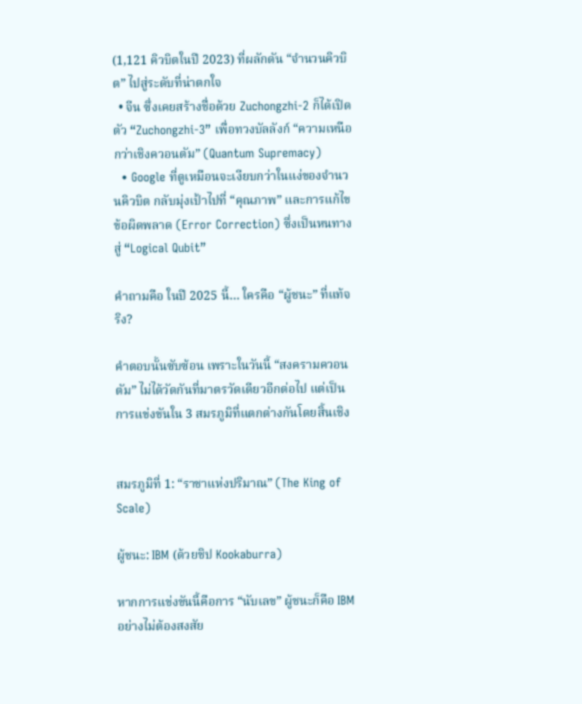(1,121 คิวบิตในปี 2023) ที่ผลักดัน “จำนวนคิวบิต” ไปสู่ระดับที่น่าตกใจ
  • จีน ซึ่งเคยสร้างชื่อด้วย Zuchongzhi-2 ก็ได้เปิดตัว “Zuchongzhi-3” เพื่อทวงบัลลังก์ “ความเหนือกว่าเชิงควอนตัม” (Quantum Supremacy)
  • Google ที่ดูเหมือนจะเงียบกว่าในแง่ของจำนวนคิวบิต กลับมุ่งเป้าไปที่ “คุณภาพ” และการแก้ไขข้อผิดพลาด (Error Correction) ซึ่งเป็นหนทางสู่ “Logical Qubit”

คำถามคือ ในปี 2025 นี้… ใครคือ “ผู้ชนะ” ที่แท้จริง?

คำตอบนั้นซับซ้อน เพราะในวันนี้ “สงครามควอนตัม” ไม่ได้วัดกันที่มาตรวัดเดียวอีกต่อไป แต่เป็นการแข่งขันใน 3 สมรภูมิที่แตกต่างกันโดยสิ้นเชิง


สมรภูมิที่ 1: “ราชาแห่งปริมาณ” (The King of Scale)

ผู้ชนะ: IBM (ด้วยชิป Kookaburra)

หากการแข่งขันนี้คือการ “นับเลข” ผู้ชนะก็คือ IBM อย่างไม่ต้องสงสัย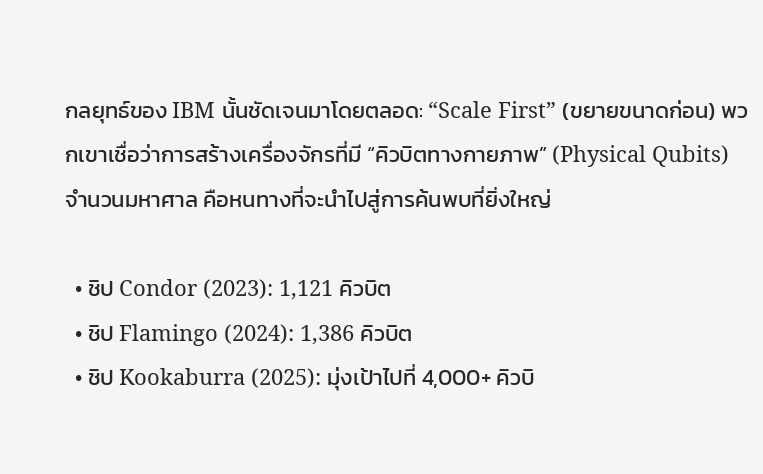กลยุทธ์ของ IBM นั้นชัดเจนมาโดยตลอด: “Scale First” (ขยายขนาดก่อน) พวกเขาเชื่อว่าการสร้างเครื่องจักรที่มี “คิวบิตทางกายภาพ” (Physical Qubits) จำนวนมหาศาล คือหนทางที่จะนำไปสู่การค้นพบที่ยิ่งใหญ่

  • ชิป Condor (2023): 1,121 คิวบิต
  • ชิป Flamingo (2024): 1,386 คิวบิต
  • ชิป Kookaburra (2025): มุ่งเป้าไปที่ 4,000+ คิวบิ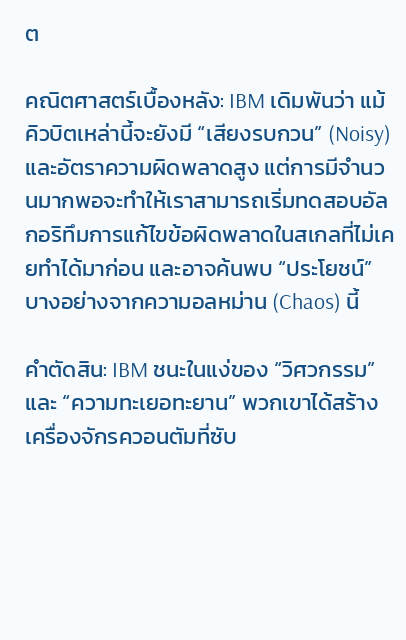ต

คณิตศาสตร์เบื้องหลัง: IBM เดิมพันว่า แม้คิวบิตเหล่านี้จะยังมี “เสียงรบกวน” (Noisy) และอัตราความผิดพลาดสูง แต่การมีจำนวนมากพอจะทำให้เราสามารถเริ่มทดสอบอัลกอริทึมการแก้ไขข้อผิดพลาดในสเกลที่ไม่เคยทำได้มาก่อน และอาจค้นพบ “ประโยชน์” บางอย่างจากความอลหม่าน (Chaos) นี้

คำตัดสิน: IBM ชนะในแง่ของ “วิศวกรรม” และ “ความทะเยอทะยาน” พวกเขาได้สร้างเครื่องจักรควอนตัมที่ซับ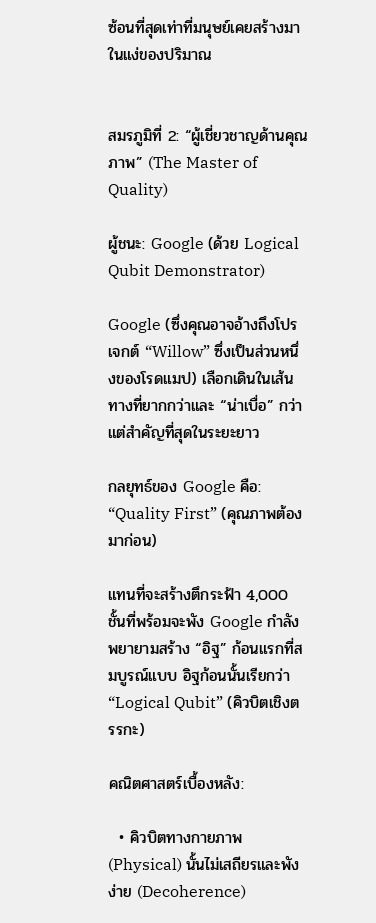ซ้อนที่สุดเท่าที่มนุษย์เคยสร้างมาในแง่ของปริมาณ


สมรภูมิที่ 2: “ผู้เชี่ยวชาญด้านคุณภาพ” (The Master of Quality)

ผู้ชนะ: Google (ด้วย Logical Qubit Demonstrator)

Google (ซึ่งคุณอาจอ้างถึงโปรเจกต์ “Willow” ซึ่งเป็นส่วนหนึ่งของโรดแมป) เลือกเดินในเส้นทางที่ยากกว่าและ “น่าเบื่อ” กว่า แต่สำคัญที่สุดในระยะยาว

กลยุทธ์ของ Google คือ: “Quality First” (คุณภาพต้องมาก่อน)

แทนที่จะสร้างตึกระฟ้า 4,000 ชั้นที่พร้อมจะพัง Google กำลังพยายามสร้าง “อิฐ” ก้อนแรกที่สมบูรณ์แบบ อิฐก้อนนั้นเรียกว่า “Logical Qubit” (คิวบิตเชิงตรรกะ)

คณิตศาสตร์เบื้องหลัง:

  • คิวบิตทางกายภาพ (Physical) นั้นไม่เสถียรและพังง่าย (Decoherence)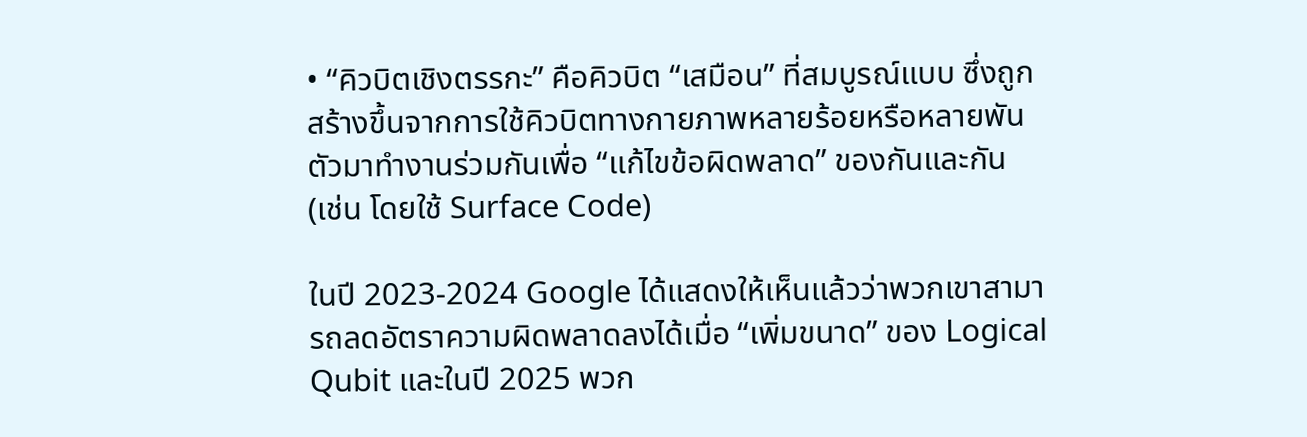• “คิวบิตเชิงตรรกะ” คือคิวบิต “เสมือน” ที่สมบูรณ์แบบ ซึ่งถูกสร้างขึ้นจากการใช้คิวบิตทางกายภาพหลายร้อยหรือหลายพันตัวมาทำงานร่วมกันเพื่อ “แก้ไขข้อผิดพลาด” ของกันและกัน (เช่น โดยใช้ Surface Code)

ในปี 2023-2024 Google ได้แสดงให้เห็นแล้วว่าพวกเขาสามารถลดอัตราความผิดพลาดลงได้เมื่อ “เพิ่มขนาด” ของ Logical Qubit และในปี 2025 พวก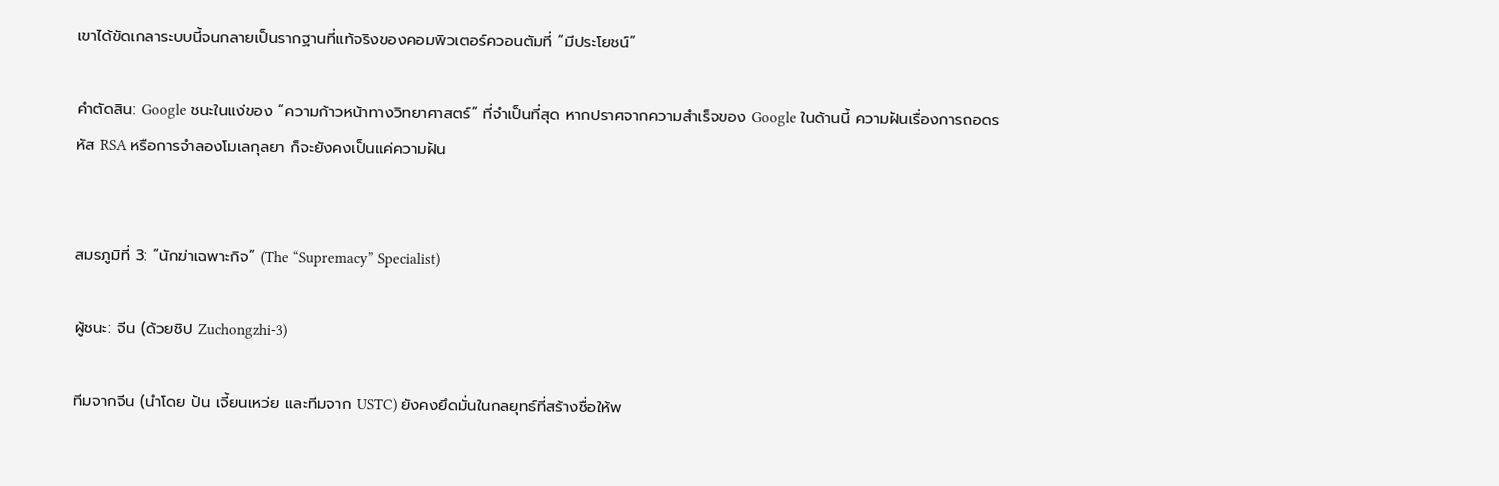เขาได้ขัดเกลาระบบนี้จนกลายเป็นรากฐานที่แท้จริงของคอมพิวเตอร์ควอนตัมที่ “มีประโยชน์”

คำตัดสิน: Google ชนะในแง่ของ “ความก้าวหน้าทางวิทยาศาสตร์” ที่จำเป็นที่สุด หากปราศจากความสำเร็จของ Google ในด้านนี้ ความฝันเรื่องการถอดรหัส RSA หรือการจำลองโมเลกุลยา ก็จะยังคงเป็นแค่ความฝัน


สมรภูมิที่ 3: “นักฆ่าเฉพาะกิจ” (The “Supremacy” Specialist)

ผู้ชนะ: จีน (ด้วยชิป Zuchongzhi-3)

ทีมจากจีน (นำโดย ปัน เจี้ยนเหว่ย และทีมจาก USTC) ยังคงยึดมั่นในกลยุทธ์ที่สร้างชื่อให้พ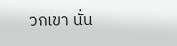วกเขา นั่น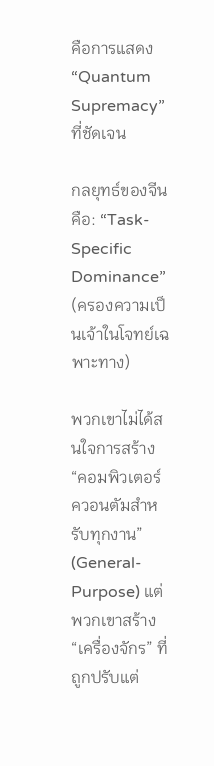คือการแสดง “Quantum Supremacy” ที่ชัดเจน

กลยุทธ์ของจีนคือ: “Task-Specific Dominance” (ครองความเป็นเจ้าในโจทย์เฉพาะทาง)

พวกเขาไม่ได้สนใจการสร้าง “คอมพิวเตอร์ควอนตัมสำหรับทุกงาน” (General-Purpose) แต่พวกเขาสร้าง “เครื่องจักร” ที่ถูกปรับแต่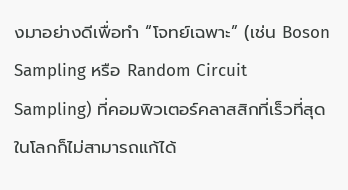งมาอย่างดีเพื่อทำ “โจทย์เฉพาะ” (เช่น Boson Sampling หรือ Random Circuit Sampling) ที่คอมพิวเตอร์คลาสสิกที่เร็วที่สุดในโลกก็ไม่สามารถแก้ได้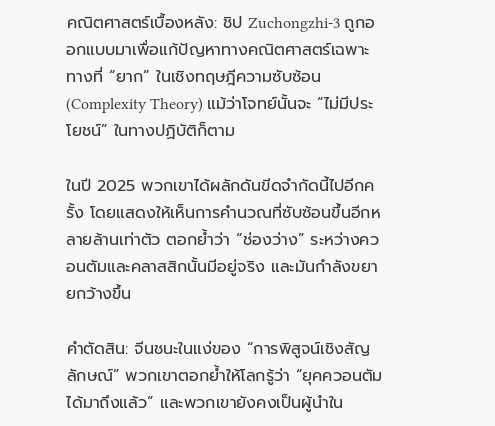คณิตศาสตร์เบื้องหลัง: ชิป Zuchongzhi-3 ถูกออกแบบมาเพื่อแก้ปัญหาทางคณิตศาสตร์เฉพาะทางที่ “ยาก” ในเชิงทฤษฎีความซับซ้อน (Complexity Theory) แม้ว่าโจทย์นั้นจะ “ไม่มีประโยชน์” ในทางปฏิบัติก็ตาม

ในปี 2025 พวกเขาได้ผลักดันขีดจำกัดนี้ไปอีกครั้ง โดยแสดงให้เห็นการคำนวณที่ซับซ้อนขึ้นอีกหลายล้านเท่าตัว ตอกย้ำว่า “ช่องว่าง” ระหว่างควอนตัมและคลาสสิกนั้นมีอยู่จริง และมันกำลังขยายกว้างขึ้น

คำตัดสิน: จีนชนะในแง่ของ “การพิสูจน์เชิงสัญลักษณ์” พวกเขาตอกย้ำให้โลกรู้ว่า “ยุคควอนตัมได้มาถึงแล้ว” และพวกเขายังคงเป็นผู้นำใน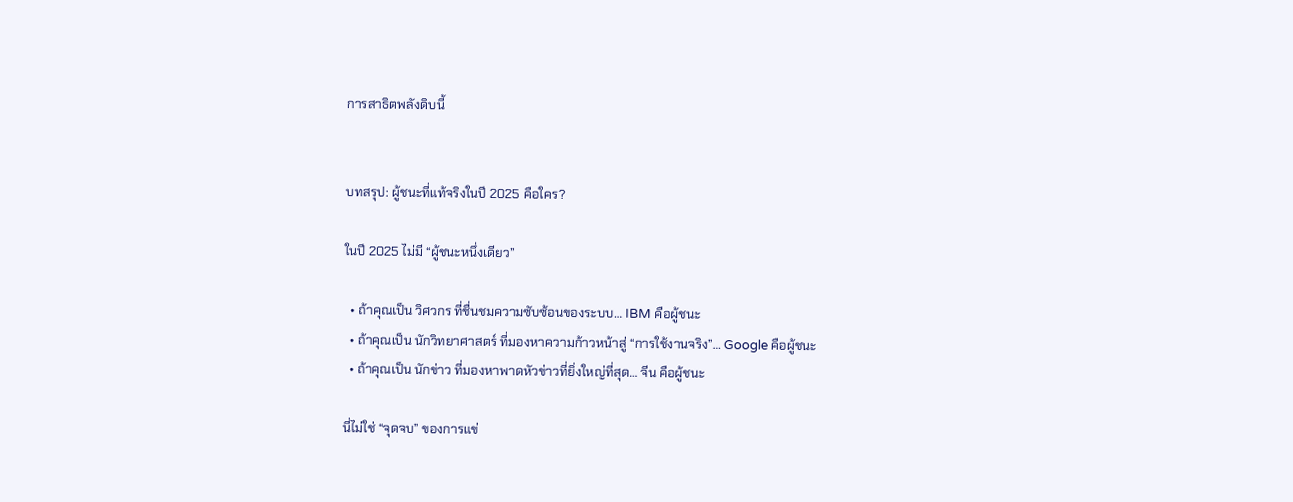การสาธิตพลังดิบนี้


บทสรุป: ผู้ชนะที่แท้จริงในปี 2025 คือใคร?

ในปี 2025 ไม่มี “ผู้ชนะหนึ่งเดียว”

  • ถ้าคุณเป็น วิศวกร ที่ชื่นชมความซับซ้อนของระบบ… IBM คือผู้ชนะ
  • ถ้าคุณเป็น นักวิทยาศาสตร์ ที่มองหาความก้าวหน้าสู่ “การใช้งานจริง”… Google คือผู้ชนะ
  • ถ้าคุณเป็น นักข่าว ที่มองหาพาดหัวข่าวที่ยิ่งใหญ่ที่สุด… จีน คือผู้ชนะ

นี่ไม่ใช่ “จุดจบ” ของการแข่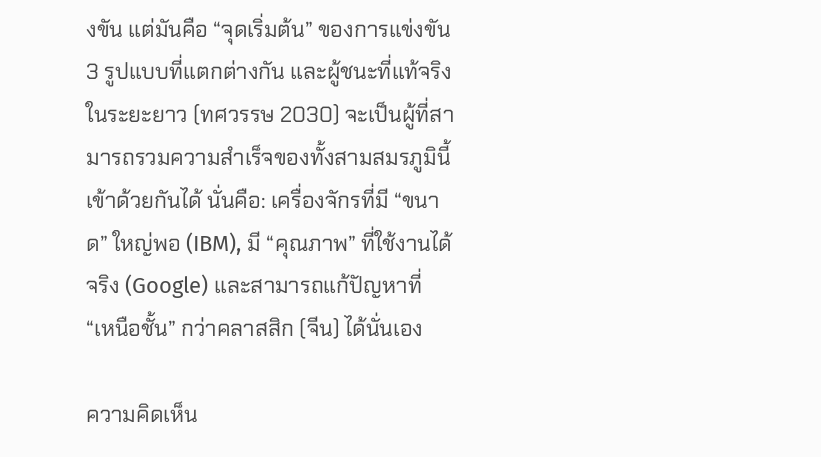งขัน แต่มันคือ “จุดเริ่มต้น” ของการแข่งขัน 3 รูปแบบที่แตกต่างกัน และผู้ชนะที่แท้จริงในระยะยาว (ทศวรรษ 2030) จะเป็นผู้ที่สามารถรวมความสำเร็จของทั้งสามสมรภูมินี้เข้าด้วยกันได้ นั่นคือ: เครื่องจักรที่มี “ขนาด” ใหญ่พอ (IBM), มี “คุณภาพ” ที่ใช้งานได้จริง (Google) และสามารถแก้ปัญหาที่ “เหนือชั้น” กว่าคลาสสิก (จีน) ได้นั่นเอง

ความคิดเห็น